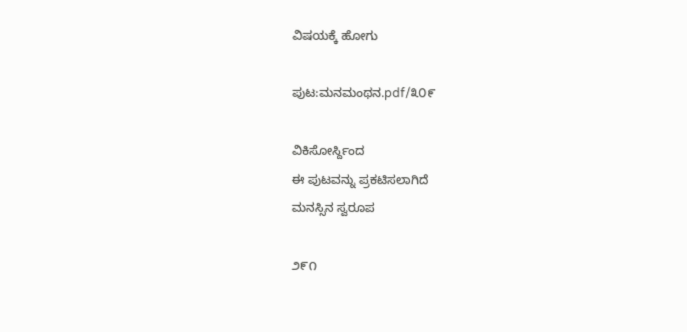ವಿಷಯಕ್ಕೆ ಹೋಗು

ಪುಟ:ಮನಮಂಥನ.pdf/೩೦೯

ವಿಕಿಸೋರ್ಸ್ದಿಂದ
ಈ ಪುಟವನ್ನು ಪ್ರಕಟಿಸಲಾಗಿದೆ
ಮನಸ್ಸಿನ ಸ್ವರೂಪ

೨೯೧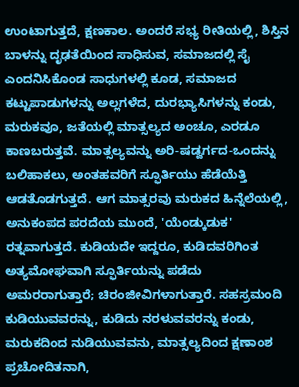ಉಂಟಾಗುತ್ತದೆ, ಕ್ಷಣಕಾಲ. ಅಂದರೆ ಸಭ್ಯ ರೀತಿಯಲ್ಲಿ, ಶಿಸ್ತಿನ ಬಾಳನ್ನು ದೃಢತೆಯಿಂದ ಸಾಧಿಸುವ, ಸಮಾಜದಲ್ಲಿ ಸೈ ಎಂದನಿಸಿಕೊಂಡ ಸಾಧುಗಳಲ್ಲಿ ಕೂಡ, ಸಮಾಜದ ಕಟ್ಟುಪಾಡುಗಳನ್ನು ಅಲ್ಲಗಳೆದ, ದುರಭ್ಯಾಸಿಗಳನ್ನು ಕಂಡು, ಮರುಕವೂ, ಜತೆಯಲ್ಲಿ ಮಾತ್ಸಲ್ಯದ ಅಂಚೂ, ಎರಡೂ ಕಾಣಬರುತ್ತವೆ. ಮಾತ್ಸಲ್ಯವನ್ನು ಅರಿ-ಷಡ್ವರ್ಗದ-ಒಂದನ್ನು ಬಲಿಹಾಕಲು, ಅಂತಹವರಿಗೆ ಸ್ಫೂರ್ತಿಯು ಹೆಡೆಯೆತ್ತಿ ಆಡತೊಡಗುತ್ತದೆ. ಆಗ ಮಾತ್ಸರವು ಮರುಕದ ಹಿನ್ನೆಲೆಯಲ್ಲಿ, ಅನುಕಂಪದ ಪರದೆಯ ಮುಂದೆ, 'ಯೆಂಡ್ಕುಡುಕ' ರತ್ನವಾಗುತ್ತದೆ. ಕುಡಿಯದೇ ಇದ್ದರೂ, ಕುಡಿದವರಿಗಿಂತ ಅತ್ಯಮೋಘವಾಗಿ ಸ್ಫೂರ್ತಿಯನ್ನು ಪಡೆದು ಅಮರರಾಗುತ್ತಾರೆ; ಚಿರಂಜೀವಿಗಳಾಗುತ್ತಾರೆ. ಸಹಸ್ರಮಂದಿ ಕುಡಿಯುವವರನ್ನು, ಕುಡಿದು ನರಳುವವರನ್ನು ಕಂಡು, ಮರುಕದಿಂದ ನುಡಿಯುವವನು, ಮಾತ್ಸಲ್ಯದಿಂದ ಕ್ಷಣಾಂಶ ಪ್ರಚೋದಿತನಾಗಿ,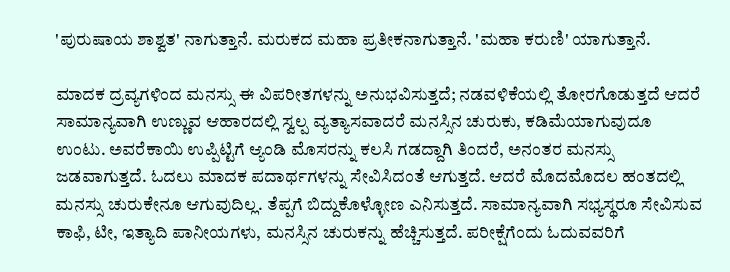'ಪುರುಷಾಯ ಶಾಶ್ವತ' ನಾಗುತ್ತಾನೆ. ಮರುಕದ ಮಹಾ ಪ್ರತೀಕನಾಗುತ್ತಾನೆ. 'ಮಹಾ ಕರುಣಿ' ಯಾಗುತ್ತಾನೆ.

ಮಾದಕ ದ್ರವ್ಯಗಳಿಂದ ಮನಸ್ಸು ಈ ವಿಪರೀತಗಳನ್ನು ಅನುಭವಿಸುತ್ತದೆ; ನಡವಳಿಕೆಯಲ್ಲಿ ತೋರಗೊಡುತ್ತದೆ ಆದರೆ ಸಾಮಾನ್ಯವಾಗಿ ಉಣ್ಣುವ ಆಹಾರದಲ್ಲಿ ಸ್ವಲ್ಪ ವ್ಯತ್ಯಾಸವಾದರೆ ಮನಸ್ಸಿನ ಚುರುಕು, ಕಡಿಮೆಯಾಗುವುದೂ ಉಂಟು. ಅವರೆಕಾಯಿ ಉಪ್ಪಿಟ್ಟಿಗೆ ಆ್ಯಂಡಿ ಮೊಸರನ್ನು ಕಲಸಿ ಗಡದ್ದಾಗಿ ತಿಂದರೆ, ಅನಂತರ ಮನಸ್ಸು ಜಡವಾಗುತ್ತದೆ. ಓದಲು ಮಾದಕ ಪದಾರ್ಥಗಳನ್ನು ಸೇವಿಸಿದಂತೆ ಆಗುತ್ತದೆ. ಆದರೆ ಮೊದಮೊದಲ ಹಂತದಲ್ಲಿ ಮನಸ್ಸು ಚುರುಕೇನೂ ಆಗುವುದಿಲ್ಲ. ತೆಪ್ಪಗೆ ಬಿದ್ದುಕೊಳ್ಳೋಣ ಎನಿಸುತ್ತದೆ. ಸಾಮಾನ್ಯವಾಗಿ ಸಭ್ಯಸ್ಥರೂ ಸೇವಿಸುವ ಕಾಫಿ, ಟೀ, ಇತ್ಯಾದಿ ಪಾನೀಯಗಳು, ಮನಸ್ಸಿನ ಚುರುಕನ್ನು ಹೆಚ್ಚಿಸುತ್ತದೆ. ಪರೀಕ್ಷೆಗೆಂದು ಓದುವವರಿಗೆ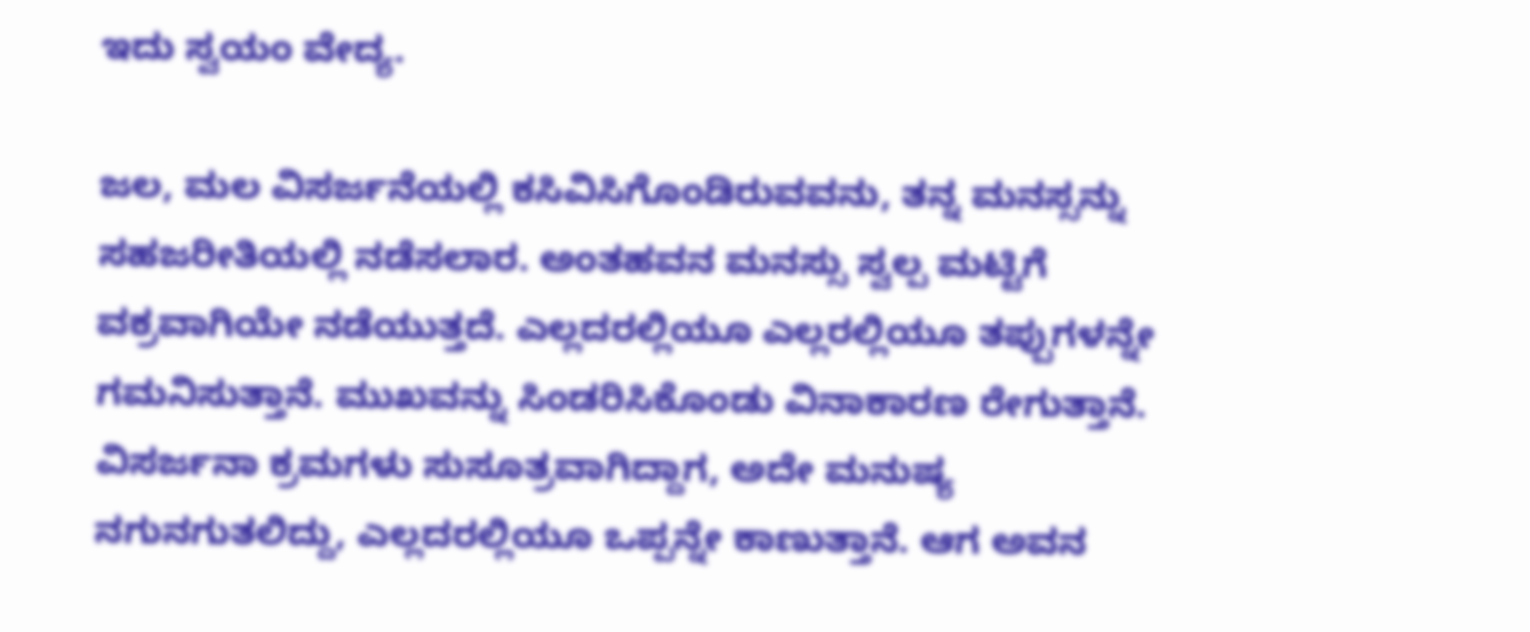ಇದು ಸ್ವಯಂ ವೇದ್ಯ.

ಜಲ, ಮಲ ವಿಸರ್ಜನೆಯಲ್ಲಿ ಕಸಿವಿಸಿಗೊಂಡಿರುವವನು, ತನ್ನ ಮನಸ್ಸನ್ನು ಸಹಜರೀತಿಯಲ್ಲಿ ನಡೆಸಲಾರ. ಅಂತಹವನ ಮನಸ್ಸು ಸ್ವಲ್ಪ ಮಟ್ಟಿಗೆ ವಕ್ರವಾಗಿಯೇ ನಡೆಯುತ್ತದೆ. ಎಲ್ಲದರಲ್ಲಿಯೂ ಎಲ್ಲರಲ್ಲಿಯೂ ತಪ್ಪುಗಳನ್ನೇ ಗಮನಿಸುತ್ತಾನೆ. ಮುಖವನ್ನು ಸಿಂಡರಿಸಿಕೊಂಡು ವಿನಾಕಾರಣ ರೇಗುತ್ತಾನೆ. ವಿಸರ್ಜನಾ ಕ್ರಮಗಳು ಸುಸೂತ್ರವಾಗಿದ್ದಾಗ, ಅದೇ ಮನುಷ್ಯ ನಗುನಗುತಲಿದ್ದು, ಎಲ್ಲದರಲ್ಲಿಯೂ ಒಪ್ಪನ್ನೇ ಕಾಣುತ್ತಾನೆ. ಆಗ ಅವನ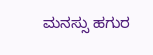ಮನಸ್ಸು ಹಗುರ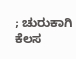; ಚುರುಕಾಗಿ ಕೆಲಸ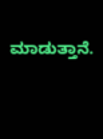ಮಾಡುತ್ತಾನೆ.